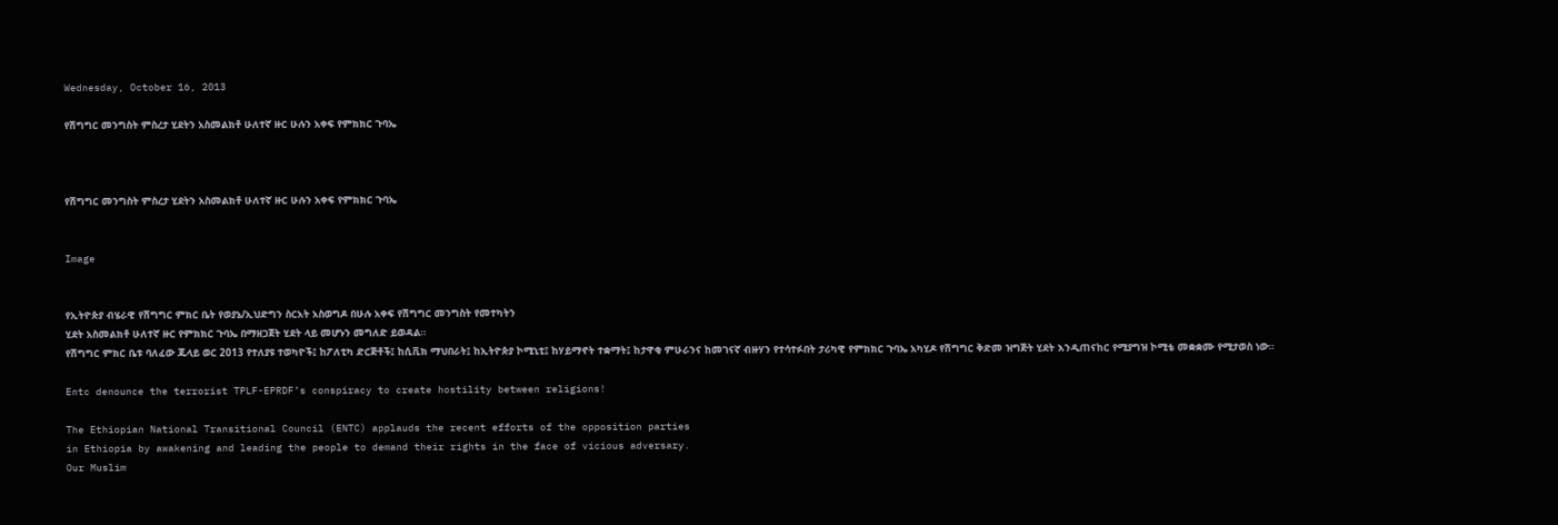Wednesday, October 16, 2013

የሽግግር መንግስት ምስረታ ሂደትን አስመልክቶ ሁለተኛ ዙር ሁሉን አቀፍ የምክክር ጉባኤ



የሽግግር መንግስት ምስረታ ሂደትን አስመልክቶ ሁለተኛ ዙር ሁሉን አቀፍ የምክክር ጉባኤ


Image


የኢትዮጵያ ብሄራዊ የሽግግር ምክር ቤት የወያኔ/ኢህድግን ስርአት አስወግዶ በሁሉ አቀፍ የሽግግር መንግስት የመተካትን
ሂደት አስመልክቶ ሁለተኛ ዙር የምክክር ጉባኤ በማዘጋጀት ሂደት ላይ መሆኑን መግለድ ይወዳል።
የሽግግር ምክር ቤቱ ባለፈው ጁላይ ወር 2013 የተለያዩ ተወካዮች፤ ከፖለቲካ ድርጅቶች፤ ከሲቪክ ማህበራት፤ ከኢትዮጵያ ኮሚኒቲ፤ ከሃይማኖት ተቋማት፤ ከታዋቂ ምሁራንና ከመገናኛ ብዙሃን የተሳተፉበት ታሪካዊ የምክክር ጉባኤ አካሂዶ የሽግግር ቅድመ ዝግጅት ሂደት እንዲጠናከር የሚያግዝ ኮሚቴ መቋቋሙ የሚታወስ ነው።

Entc denounce the terrorist TPLF-EPRDF’s conspiracy to create hostility between religions!

The Ethiopian National Transitional Council (ENTC) applauds the recent efforts of the opposition parties
in Ethiopia by awakening and leading the people to demand their rights in the face of vicious adversary.
Our Muslim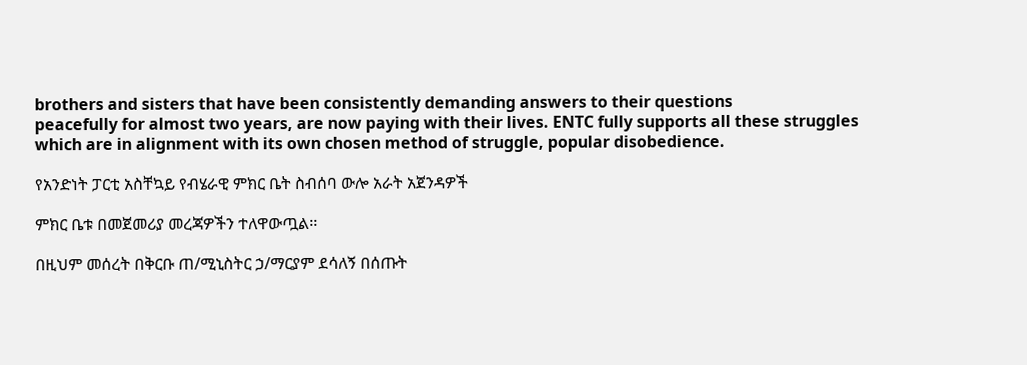brothers and sisters that have been consistently demanding answers to their questions
peacefully for almost two years, are now paying with their lives. ENTC fully supports all these struggles
which are in alignment with its own chosen method of struggle, popular disobedience.

የአንድነት ፓርቲ አስቸኳይ የብሄራዊ ምክር ቤት ስብሰባ ውሎ አራት አጀንዳዎች

ምክር ቤቱ በመጀመሪያ መረጃዎችን ተለዋውጧል፡፡

በዚህም መሰረት በቅርቡ ጠ/ሚኒስትር ኃ/ማርያም ደሳለኝ በሰጡት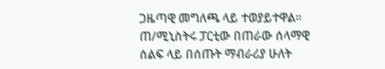ጋዜጣዊ መግለጫ ላይ ተወያይተዋል፡፡
ጠ/ሚኒስትሩ ፓርቲው በጠራው ሰላማዊ ሰልፍ ላይ በሰጡት ማብራሪያ ሁለት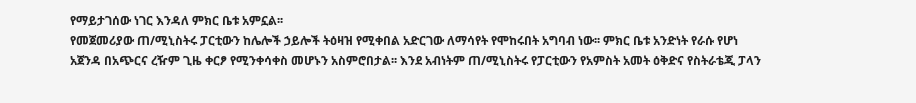የማይታገሰው ነገር እንዳለ ምክር ቤቱ አምኗል፡፡
የመጀመሪያው ጠ/ሚኒስትሩ ፓርቲውን ከሌሎች ኃይሎች ትዕዛዝ የሚቀበል አድርገው ለማሳየት የሞከሩበት አግባብ ነው፡፡ ምክር ቤቱ አንድነት የራሱ የሆነ አጀንዳ በአጭርና ረዥም ጊዜ ቀርፆ የሚንቀሳቀስ መሆኑን አስምሮበታል፡፡ እንደ አብነትም ጠ/ሚኒስትሩ የፓርቲውን የአምስት አመት ዕቅድና የስትራቴጂ ፓላን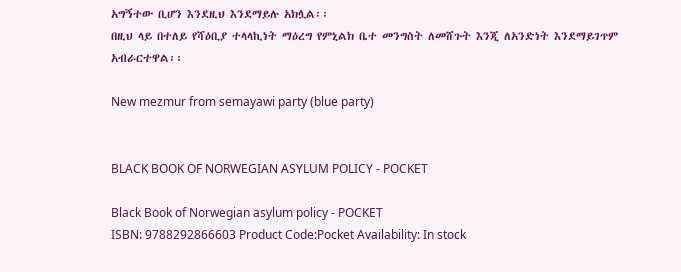አግኝተው ቢሆን እንደዚህ እንደማይሉ አክሏል፡፡
በዚህ ላይ በተለይ የሻዕቢያ ተላላኪነት ማዕረግ የምኒልክ ቤተ መንግስት ለመሸጉት እንጂ ለአንድነት እንደማይገጥም አብራርተዋል፡፡

New mezmur from semayawi party (blue party)


BLACK BOOK OF NORWEGIAN ASYLUM POLICY - POCKET

Black Book of Norwegian asylum policy - POCKET
ISBN: 9788292866603 Product Code:Pocket Availability: In stock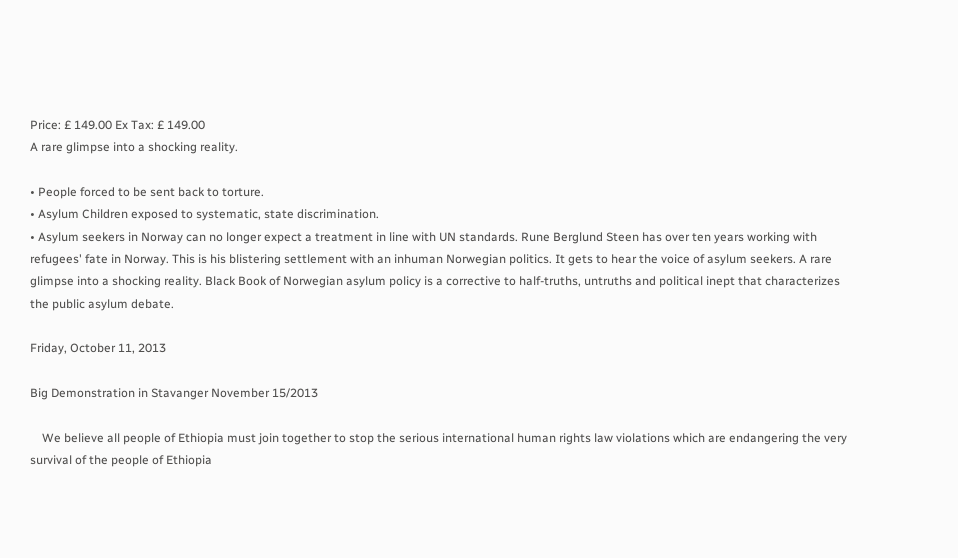Price: £ 149.00 Ex Tax: £ 149.00
A rare glimpse into a shocking reality.

• People forced to be sent back to torture.
• Asylum Children exposed to systematic, state discrimination.
• Asylum seekers in Norway can no longer expect a treatment in line with UN standards. Rune Berglund Steen has over ten years working with refugees' fate in Norway. This is his blistering settlement with an inhuman Norwegian politics. It gets to hear the voice of asylum seekers. A rare glimpse into a shocking reality. Black Book of Norwegian asylum policy is a corrective to half-truths, untruths and political inept that characterizes the public asylum debate.

Friday, October 11, 2013

Big Demonstration in Stavanger November 15/2013

    We believe all people of Ethiopia must join together to stop the serious international human rights law violations which are endangering the very survival of the people of Ethiopia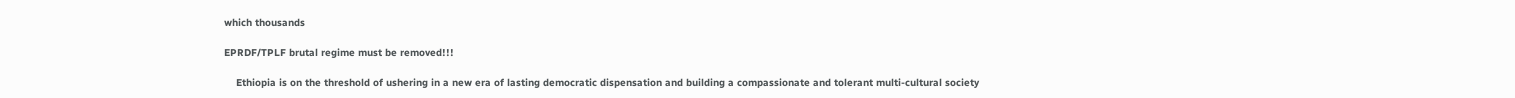which thousands

EPRDF/TPLF brutal regime must be removed!!!

    Ethiopia is on the threshold of ushering in a new era of lasting democratic dispensation and building a compassionate and tolerant multi-cultural society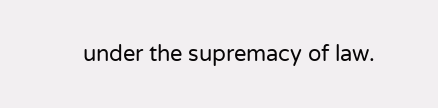under the supremacy of law.